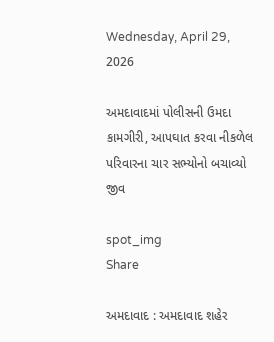Wednesday, April 29, 2026

અમદાવાદમાં પોલીસની ઉમદા કામગીરી, આપઘાત કરવા નીકળેલ પરિવારના ચાર સભ્યોનો બચાવ્યો જીવ

spot_img
Share

અમદાવાદ : અમદાવાદ શહેર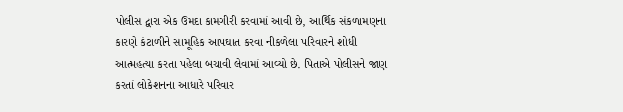પોલીસ દ્વારા એક ઉમદા કામગીરી કરવામાં આવી છે, આર્થિક સંકળામણના કારણે કંટાળીને સામૂહિક આપઘાત કરવા નીકળેલા પરિવારને શોધી આત્મહત્યા કરતા પહેલા બચાવી લેવામાં આવ્યો છે. પિતાએ પોલીસને જાણ કરતાં લોકેશનના આધારે પરિવાર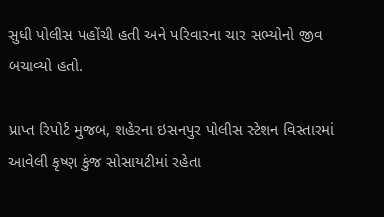સુધી પોલીસ પહોંચી હતી અને પરિવારના ચાર સભ્યોનો જીવ બચાવ્યો હતો.

પ્રાપ્ત રિપોર્ટ મુજબ, શહેરના ઇસનપુર પોલીસ સ્ટેશન વિસ્તારમાં આવેલી કૃષ્ણ કુંજ સોસાયટીમાં રહેતા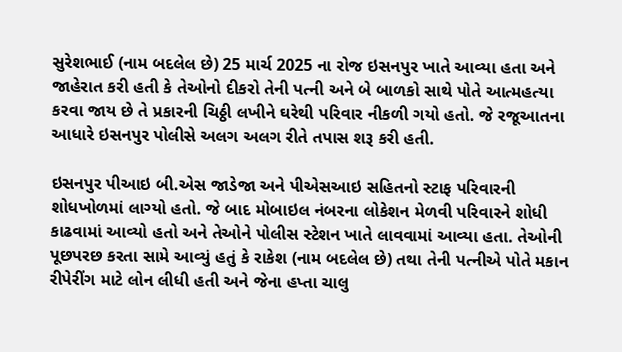સુરેશભાઈ (નામ બદલેલ છે) 25 માર્ચ 2025 ના રોજ ઇસનપુર ખાતે આવ્યા હતા અને જાહેરાત કરી હતી કે તેઓનો દીકરો તેની પત્ની અને બે બાળકો સાથે પોતે આત્મહત્યા કરવા જાય છે તે પ્રકારની ચિઠ્ઠી લખીને ઘરેથી પરિવાર નીકળી ગયો હતો. જે રજૂઆતના આધારે ઇસનપુર પોલીસે અલગ અલગ રીતે તપાસ શરૂ કરી હતી.

ઇસનપુર પીઆઇ બી.એસ જાડેજા અને પીએસઆઇ સહિતનો સ્ટાફ પરિવારની શોધખોળમાં લાગ્યો હતો. જે બાદ મોબાઇલ નંબરના લોકેશન મેળવી પરિવારને શોધી કાઢવામાં આવ્યો હતો અને તેઓને પોલીસ સ્ટેશન ખાતે લાવવામાં આવ્યા હતા. તેઓની પૂછપરછ કરતા સામે આવ્યું હતું કે રાકેશ (નામ બદલેલ છે) તથા તેની પત્નીએ પોતે મકાન રીપેરીંગ માટે લોન લીધી હતી અને જેના હપ્તા ચાલુ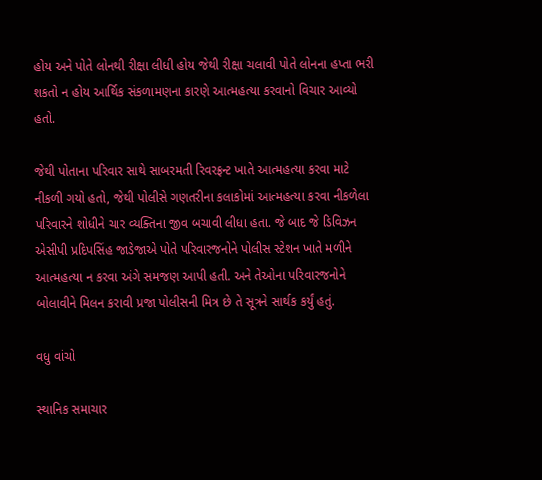હોય અને પોતે લોનથી રીક્ષા લીધી હોય જેથી રીક્ષા ચલાવી પોતે લોનના હપ્તા ભરી શકતો ન હોય આર્થિક સંકળામણના કારણે આત્મહત્યા કરવાનો વિચાર આવ્યો હતો.

જેથી પોતાના પરિવાર સાથે સાબરમતી રિવરફ્રન્ટ ખાતે આત્મહત્યા કરવા માટે નીકળી ગયો હતો, જેથી પોલીસે ગણતરીના કલાકોમાં આત્મહત્યા કરવા નીકળેલા પરિવારને શોધીને ચાર વ્યક્તિના જીવ બચાવી લીધા હતા. જે બાદ જે ડિવિઝન એસીપી પ્રદિપસિંહ જાડેજાએ પોતે પરિવારજનોને પોલીસ સ્ટેશન ખાતે મળીને આત્મહત્યા ન કરવા અંગે સમજણ આપી હતી. અને તેઓના પરિવારજનોને બોલાવીને મિલન કરાવી પ્રજા પોલીસની મિત્ર છે તે સૂત્રને સાર્થક કર્યું હતું.

વધુ વાંચો

સ્થાનિક સમાચાર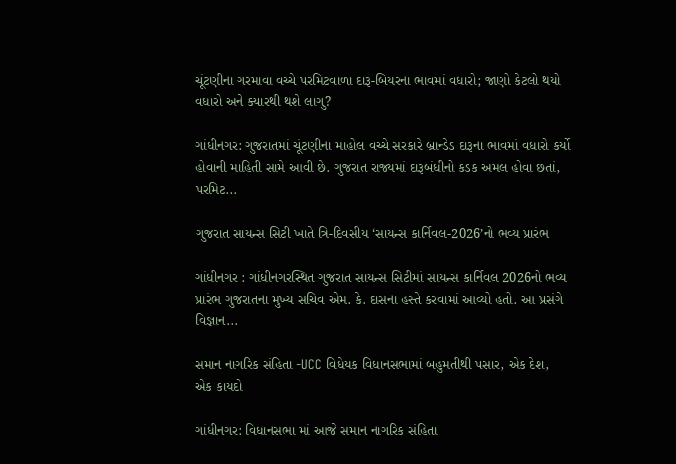ચૂંટણીના ગરમાવા વચ્ચે પરમિટવાળા દારૂ-બિયરના ભાવમાં વધારો; જાણો કેટલો થયો વધારો અને ક્યારથી થશે લાગુ?

ગાંધીનગર: ગુજરાતમાં ચૂંટણીના માહોલ વચ્ચે સરકારે બ્રાન્ડેડ દારૂના ભાવમાં વધારો કર્યો હોવાની માહિતી સામે આવી છે. ગુજરાત રાજ્યમાં દારૂબંધીનો કડક અમલ હોવા છતાં, પરમિટ...

ગુજરાત સાયન્સ સિટી ખાતે ત્રિ-દિવસીય ‘સાયન્સ કાર્નિવલ-2026’નો ભવ્ય પ્રારંભ

ગાંધીનગર : ગાંધીનગરસ્થિત ગુજરાત સાયન્સ સિટીમાં સાયન્સ કાર્નિવલ 2026નો ભવ્ય પ્રારંભ ગુજરાતના મુખ્ય સચિવ એમ. કે. દાસના હસ્તે કરવામાં આવ્યો હતો. આ પ્રસંગે વિજ્ઞાન...

સમાન નાગરિક સંહિતા -UCC વિધેયક વિધાનસભામાં બહુમતીથી પસાર, એક દેશ, એક કાયદો

ગાંધીનગર: વિધાનસભા માં આજે સમાન નાગરિક સંહિતા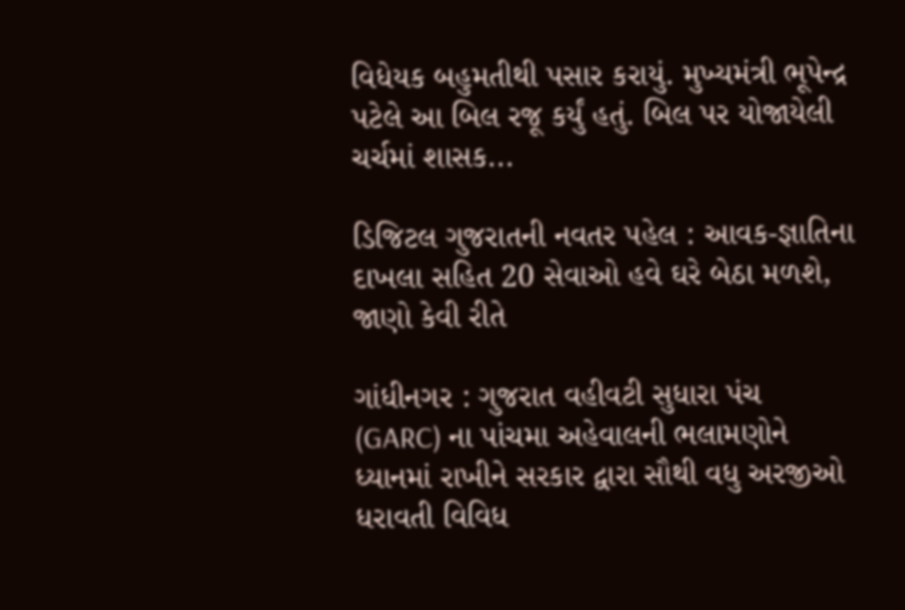વિધેયક બહુમતીથી પસાર કરાયું. મુખ્યમંત્રી ભૂપેન્દ્ર પટેલે આ બિલ રજૂ કર્યું હતું. બિલ પર યોજાયેલી ચર્ચમાં શાસક...

ડિજિટલ ગુજરાતની નવતર પહેલ : આવક-જ્ઞાતિના દાખલા સહિત 20 સેવાઓ હવે ઘરે બેઠા મળશે, જાણો કેવી રીતે

ગાંધીનગર : ગુજરાત વહીવટી સુધારા પંચ (GARC) ના પાંચમા અહેવાલની ભલામણોને ધ્યાનમાં રાખીને સરકાર દ્વારા સૌથી વધુ અરજીઓ ધરાવતી વિવિધ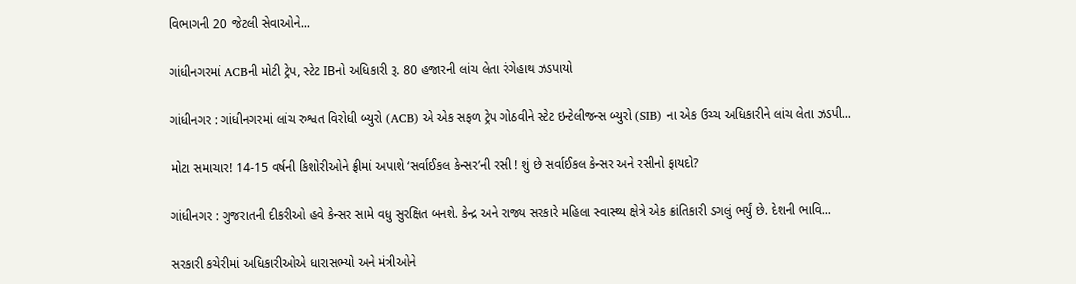વિભાગની 20 જેટલી સેવાઓને...

ગાંધીનગરમાં ACBની મોટી ટ્રેપ, સ્ટેટ IBનો અધિકારી રૂ. 80 હજારની લાંચ લેતા રંગેહાથ ઝડપાયો

ગાંધીનગર : ગાંધીનગરમાં લાંચ રુશ્વત વિરોધી બ્યુરો (ACB) એ એક સફળ ટ્રેપ ગોઠવીને સ્ટેટ ઇન્ટેલીજન્સ બ્યુરો (SIB) ના એક ઉચ્ચ અધિકારીને લાંચ લેતા ઝડપી...

મોટા સમાચાર! 14-15 વર્ષની કિશોરીઓને ફ્રીમાં અપાશે ‘સર્વાઈકલ કેન્સર’ની રસી ! શું છે સર્વાઈકલ કેન્સર અને રસીનો ફાયદો?

ગાંધીનગર : ગુજરાતની દીકરીઓ હવે કેન્સર સામે વધુ સુરક્ષિત બનશે. કેન્દ્ર અને રાજ્ય સરકારે મહિલા સ્વાસ્થ્ય ક્ષેત્રે એક ક્રાંતિકારી ડગલું ભર્યું છે. દેશની ભાવિ...

સરકારી કચેરીમાં અધિકારીઓએ ધારાસભ્યો અને મંત્રીઓને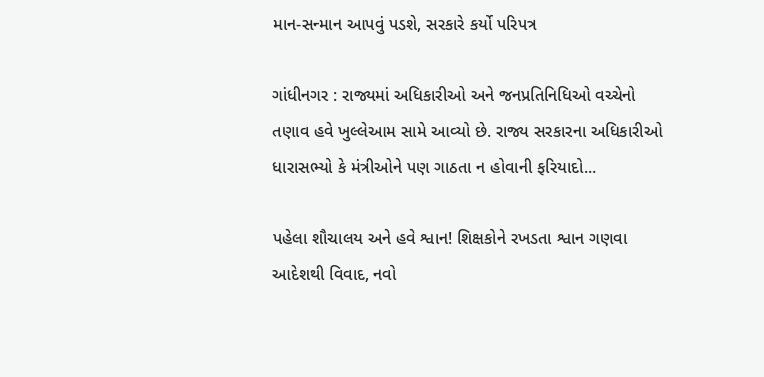માન-સન્માન આપવું પડશે, સરકારે કર્યો પરિપત્ર

ગાંધીનગર : રાજ્યમાં અધિકારીઓ અને જનપ્રતિનિધિઓ વચ્ચેનો તણાવ હવે ખુલ્લેઆમ સામે આવ્યો છે. રાજ્ય સરકારના અધિકારીઓ ધારાસભ્યો કે મંત્રીઓને પણ ગાઠતા ન હોવાની ફરિયાદો...

પહેલા શૌચાલય અને હવે શ્વાન! શિક્ષકોને રખડતા શ્વાન ગણવા આદેશથી વિવાદ, નવો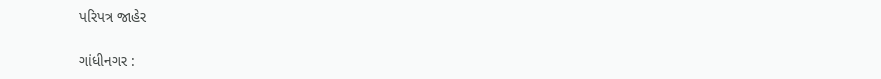પરિપત્ર જાહેર

ગાંધીનગર :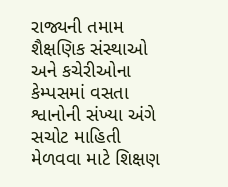રાજ્યની તમામ શૈક્ષણિક સંસ્થાઓ અને કચેરીઓના કેમ્પસમાં વસતા શ્વાનોની સંખ્યા અંગે સચોટ માહિતી મેળવવા માટે શિક્ષણ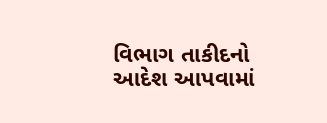વિભાગ તાકીદનો આદેશ આપવામાં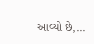આવ્યો છે,...